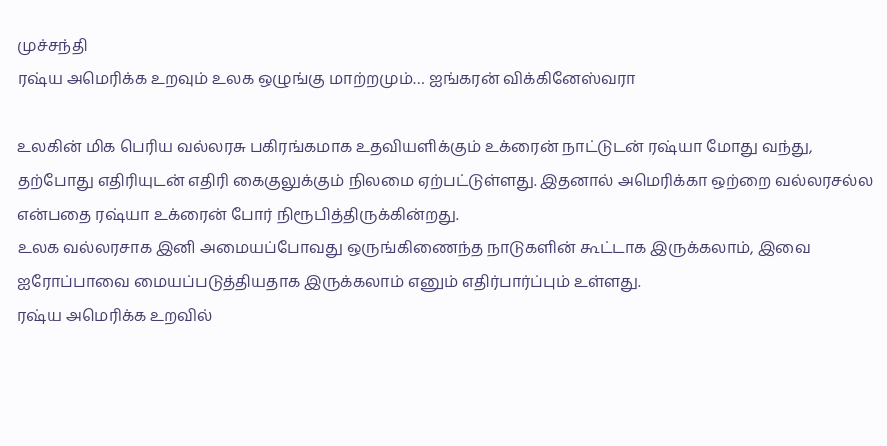முச்சந்தி
ரஷ்ய அமெரிக்க உறவும் உலக ஒழுங்கு மாற்றமும்… ஐங்கரன் விக்கினேஸ்வரா

உலகின் மிக பெரிய வல்லரசு பகிரங்கமாக உதவியளிக்கும் உக்ரைன் நாட்டுடன் ரஷ்யா மோது வந்து, தற்போது எதிரியுடன் எதிரி கைகுலுக்கும் நிலமை ஏற்பட்டுள்ளது. இதனால் அமெரிக்கா ஒற்றை வல்லரசல்ல என்பதை ரஷ்யா உக்ரைன் போர் நிரூபித்திருக்கின்றது.
உலக வல்லரசாக இனி அமையப்போவது ஒருங்கிணைந்த நாடுகளின் கூட்டாக இருக்கலாம், இவை ஐரோப்பாவை மையப்படுத்தியதாக இருக்கலாம் எனும் எதிர்பார்ப்பும் உள்ளது.
ரஷ்ய அமெரிக்க உறவில்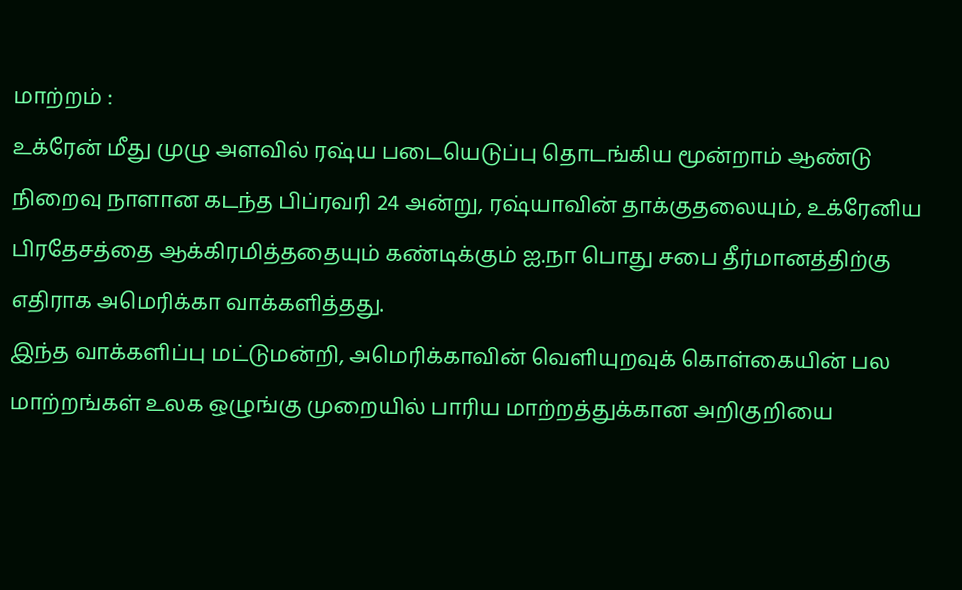மாற்றம் :
உக்ரேன் மீது முழு அளவில் ரஷ்ய படையெடுப்பு தொடங்கிய மூன்றாம் ஆண்டு நிறைவு நாளான கடந்த பிப்ரவரி 24 அன்று, ரஷ்யாவின் தாக்குதலையும், உக்ரேனிய பிரதேசத்தை ஆக்கிரமித்ததையும் கண்டிக்கும் ஐ.நா பொது சபை தீர்மானத்திற்கு எதிராக அமெரிக்கா வாக்களித்தது.
இந்த வாக்களிப்பு மட்டுமன்றி, அமெரிக்காவின் வெளியுறவுக் கொள்கையின் பல மாற்றங்கள் உலக ஒழுங்கு முறையில் பாரிய மாற்றத்துக்கான அறிகுறியை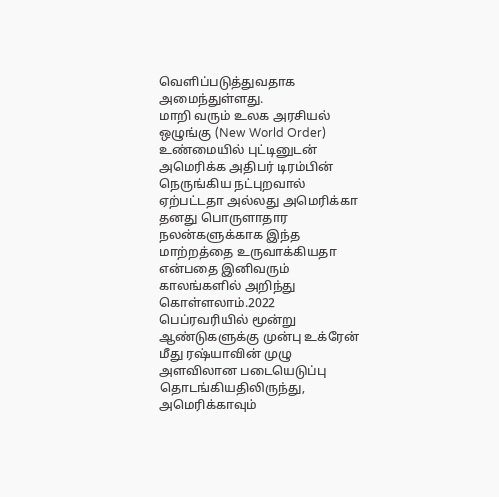வெளிப்படுத்துவதாக அமைந்துள்ளது.
மாறி வரும் உலக அரசியல் ஒழுங்கு (New World Order) உண்மையில் புட்டினுடன் அமெரிக்க அதிபர் டிரம்பின் நெருங்கிய நட்புறவால் ஏற்பட்டதா அல்லது அமெரிக்கா தனது பொருளாதார நலன்களுக்காக இந்த மாற்றத்தை உருவாக்கியதா என்பதை இனிவரும் காலங்களில் அறிந்து கொள்ளலாம்.2022 பெப்ரவரியில் மூன்று ஆண்டுகளுக்கு முன்பு உக்ரேன் மீது ரஷ்யாவின் முழு அளவிலான படையெடுப்பு தொடங்கியதிலிருந்து, அமெரிக்காவும்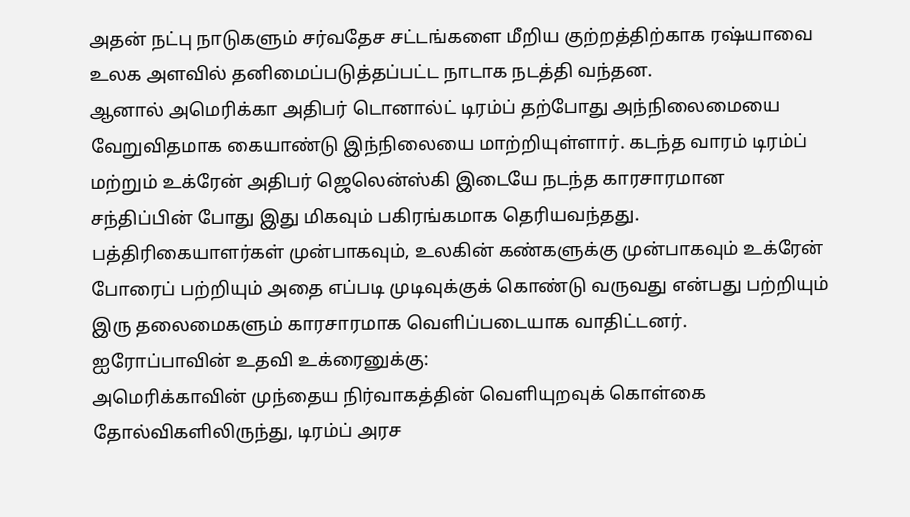அதன் நட்பு நாடுகளும் சர்வதேச சட்டங்களை மீறிய குற்றத்திற்காக ரஷ்யாவை உலக அளவில் தனிமைப்படுத்தப்பட்ட நாடாக நடத்தி வந்தன.
ஆனால் அமெரிக்கா அதிபர் டொனால்ட் டிரம்ப் தற்போது அந்நிலைமையை வேறுவிதமாக கையாண்டு இந்நிலையை மாற்றியுள்ளார். கடந்த வாரம் டிரம்ப் மற்றும் உக்ரேன் அதிபர் ஜெலென்ஸ்கி இடையே நடந்த காரசாரமான சந்திப்பின் போது இது மிகவும் பகிரங்கமாக தெரியவந்தது.
பத்திரிகையாளர்கள் முன்பாகவும், உலகின் கண்களுக்கு முன்பாகவும் உக்ரேன் போரைப் பற்றியும் அதை எப்படி முடிவுக்குக் கொண்டு வருவது என்பது பற்றியும் இரு தலைமைகளும் காரசாரமாக வெளிப்படையாக வாதிட்டனர்.
ஐரோப்பாவின் உதவி உக்ரைனுக்கு:
அமெரிக்காவின் முந்தைய நிர்வாகத்தின் வெளியுறவுக் கொள்கை தோல்விகளிலிருந்து, டிரம்ப் அரச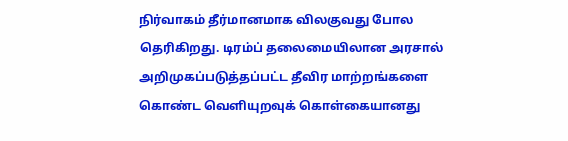நிர்வாகம் தீர்மானமாக விலகுவது போல தெரிகிறது. டிரம்ப் தலைமையிலான அரசால்
அறிமுகப்படுத்தப்பட்ட தீவிர மாற்றங்களை கொண்ட வெளியுறவுக் கொள்கையானது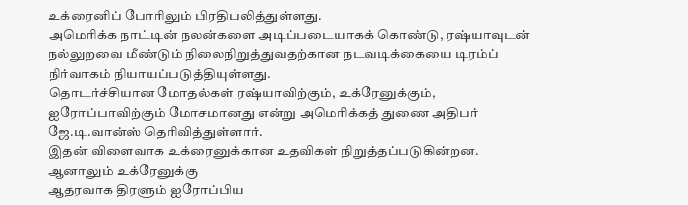உக்ரைனிப் போரிலும் பிரதிபலித்துள்ளது.
அமெரிக்க நாட்டின் நலன்களை அடிப்படையாகக் கொண்டு, ரஷ்யாவுடன் நல்லுறவை மீண்டும் நிலைநிறுத்துவதற்கான நடவடிக்கையை டிரம்ப் நிர்வாகம் நியாயப்படுத்தியுள்ளது.
தொடர்ச்சியான மோதல்கள் ரஷ்யாவிற்கும், உக்ரேனுக்கும், ஐரோப்பாவிற்கும் மோசமானது என்று அமெரிக்கத் துணை அதிபர் ஜே.டி.வான்ஸ் தெரிவித்துள்ளார்.
இதன் விளைவாக உக்ரைனுக்கான உதவிகள் நிறுத்தப்படுகின்றன. ஆனாலும் உக்ரேனுக்கு
ஆதரவாக திரளும் ஐரோப்பிய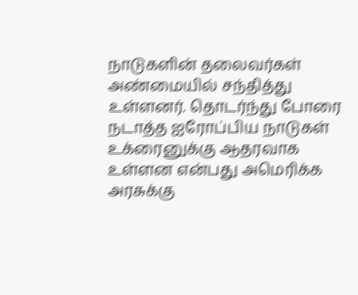நாடுகளின் தலைவர்கள் அண்மையில் சந்தித்து உள்ளனர். தொடர்ந்து போரை நடாத்த ஐரோப்பிய நாடுகள் உக்ரைனுக்கு ஆதரவாக உள்ளன என்பது அமெரிக்க அரசுக்கு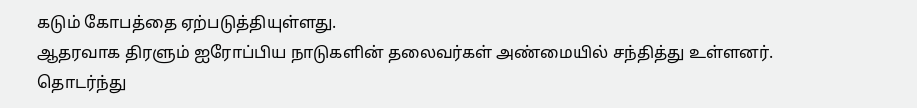கடும் கோபத்தை ஏற்படுத்தியுள்ளது.
ஆதரவாக திரளும் ஐரோப்பிய நாடுகளின் தலைவர்கள் அண்மையில் சந்தித்து உள்ளனர். தொடர்ந்து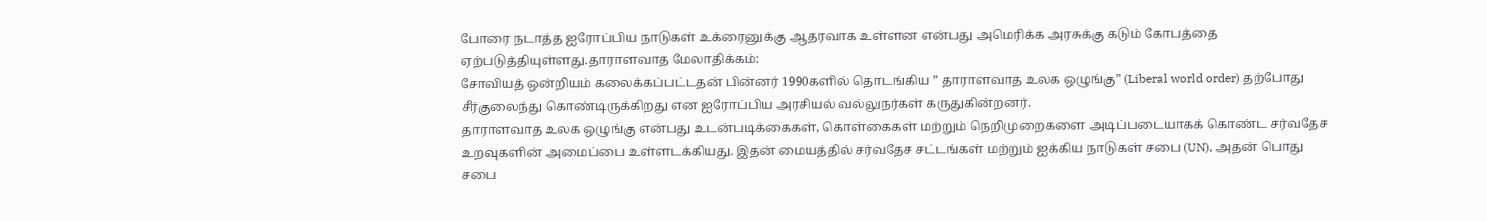போரை நடாத்த ஐரோப்பிய நாடுகள் உக்ரைனுக்கு ஆதரவாக உள்ளன என்பது அமெரிக்க அரசுக்கு கடும் கோபத்தை ஏற்படுத்தியுள்ளது.தாராளவாத மேலாதிக்கம்:
சோவியத் ஒன்றியம் கலைக்கப்பட்டதன் பின்னர் 1990களில் தொடங்கிய ” தாராளவாத உலக ஒழுங்கு” (Liberal world order) தற்போது சீர்குலைந்து கொண்டிருக்கிறது என ஐரோப்பிய அரசியல் வல்லுநர்கள் கருதுகின்றனர்.
தாராளவாத உலக ஒழுங்கு என்பது உடன்படிக்கைகள், கொள்கைகள் மற்றும் நெறிமுறைகளை அடிப்படையாகக் கொண்ட சர்வதேச உறவுகளின் அமைப்பை உள்ளடக்கியது. இதன் மையத்தில் சர்வதேச சட்டங்கள் மற்றும் ஐக்கிய நாடுகள் சபை (UN), அதன் பொது சபை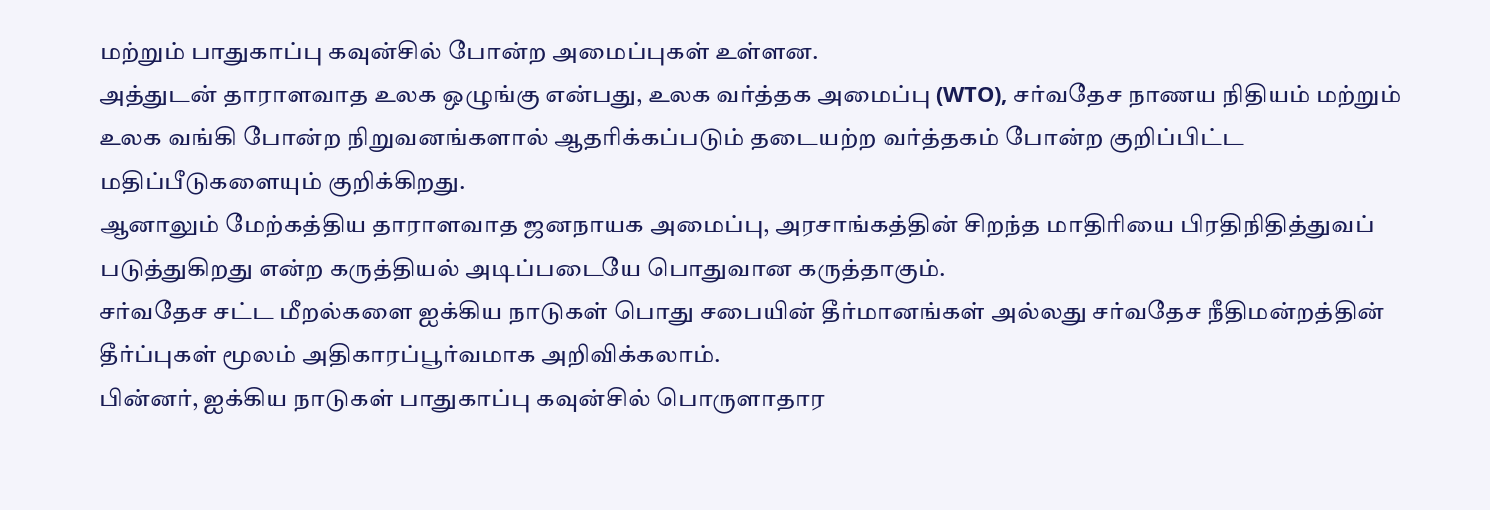மற்றும் பாதுகாப்பு கவுன்சில் போன்ற அமைப்புகள் உள்ளன.
அத்துடன் தாராளவாத உலக ஒழுங்கு என்பது, உலக வர்த்தக அமைப்பு (WTO), சர்வதேச நாணய நிதியம் மற்றும் உலக வங்கி போன்ற நிறுவனங்களால் ஆதரிக்கப்படும் தடையற்ற வர்த்தகம் போன்ற குறிப்பிட்ட மதிப்பீடுகளையும் குறிக்கிறது.
ஆனாலும் மேற்கத்திய தாராளவாத ஜனநாயக அமைப்பு, அரசாங்கத்தின் சிறந்த மாதிரியை பிரதிநிதித்துவப் படுத்துகிறது என்ற கருத்தியல் அடிப்படையே பொதுவான கருத்தாகும்.
சர்வதேச சட்ட மீறல்களை ஐக்கிய நாடுகள் பொது சபையின் தீர்மானங்கள் அல்லது சர்வதேச நீதிமன்றத்தின் தீர்ப்புகள் மூலம் அதிகாரப்பூர்வமாக அறிவிக்கலாம்.
பின்னர், ஐக்கிய நாடுகள் பாதுகாப்பு கவுன்சில் பொருளாதார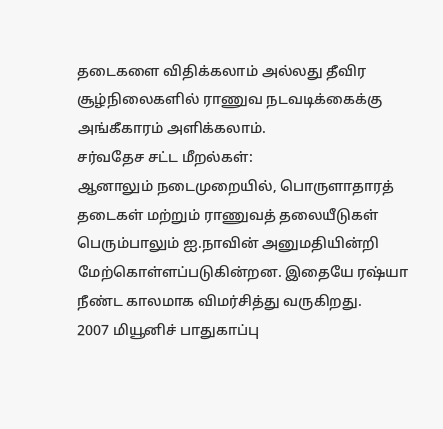தடைகளை விதிக்கலாம் அல்லது தீவிர சூழ்நிலைகளில் ராணுவ நடவடிக்கைக்கு அங்கீகாரம் அளிக்கலாம்.
சர்வதேச சட்ட மீறல்கள்:
ஆனாலும் நடைமுறையில், பொருளாதாரத் தடைகள் மற்றும் ராணுவத் தலையீடுகள் பெரும்பாலும் ஐ.நாவின் அனுமதியின்றி மேற்கொள்ளப்படுகின்றன. இதையே ரஷ்யா நீண்ட காலமாக விமர்சித்து வருகிறது.
2007 மியூனிச் பாதுகாப்பு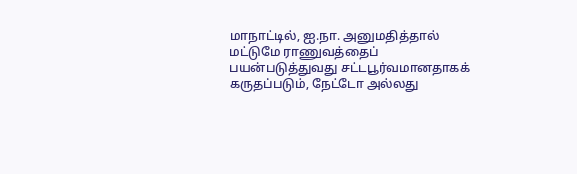மாநாட்டில், ஐ.நா. அனுமதித்தால் மட்டுமே ராணுவத்தைப் பயன்படுத்துவது சட்டபூர்வமானதாகக் கருதப்படும், நேட்டோ அல்லது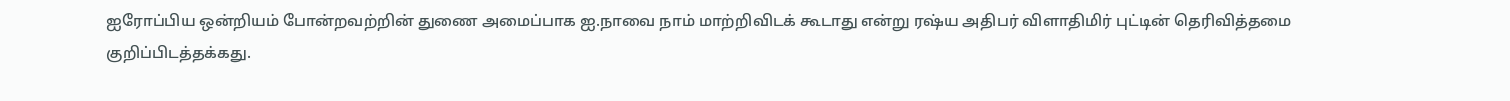ஐரோப்பிய ஒன்றியம் போன்றவற்றின் துணை அமைப்பாக ஐ.நாவை நாம் மாற்றிவிடக் கூடாது என்று ரஷ்ய அதிபர் விளாதிமிர் புட்டின் தெரிவித்தமை குறிப்பிடத்தக்கது.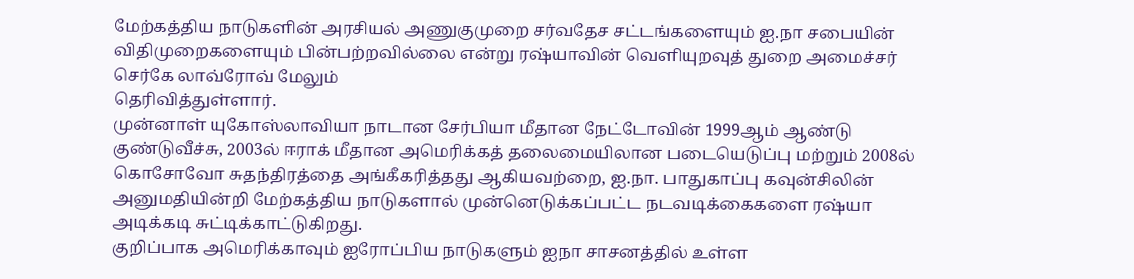மேற்கத்திய நாடுகளின் அரசியல் அணுகுமுறை சர்வதேச சட்டங்களையும் ஐ.நா சபையின் விதிமுறைகளையும் பின்பற்றவில்லை என்று ரஷ்யாவின் வெளியுறவுத் துறை அமைச்சர் செர்கே லாவ்ரோவ் மேலும்
தெரிவித்துள்ளார்.
முன்னாள் யுகோஸ்லாவியா நாடான சேர்பியா மீதான நேட்டோவின் 1999ஆம் ஆண்டு குண்டுவீச்சு, 2003ல் ஈராக் மீதான அமெரிக்கத் தலைமையிலான படையெடுப்பு மற்றும் 2008ல் கொசோவோ சுதந்திரத்தை அங்கீகரித்தது ஆகியவற்றை, ஐ.நா. பாதுகாப்பு கவுன்சிலின் அனுமதியின்றி மேற்கத்திய நாடுகளால் முன்னெடுக்கப்பட்ட நடவடிக்கைகளை ரஷ்யா அடிக்கடி சுட்டிக்காட்டுகிறது.
குறிப்பாக அமெரிக்காவும் ஐரோப்பிய நாடுகளும் ஐநா சாசனத்தில் உள்ள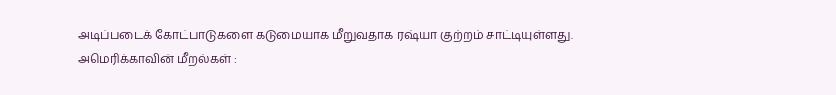அடிப்படைக் கோட்பாடுகளை கடுமையாக மீறுவதாக ரஷ்யா குற்றம் சாட்டியுள்ளது.
அமெரிக்காவின் மீறல்கள் :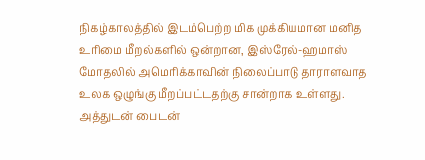நிகழ்காலத்தில் இடம்பெற்ற மிக முக்கியமான மனித உரிமை மீறல்களில் ஒன்றான, இஸ்ரேல்-ஹமாஸ் மோதலில் அமெரிக்காவின் நிலைப்பாடு தாராளவாத உலக ஒழுங்கு மீறப்பட்டதற்கு சான்றாக உள்ளது.
அத்துடன் பைடன்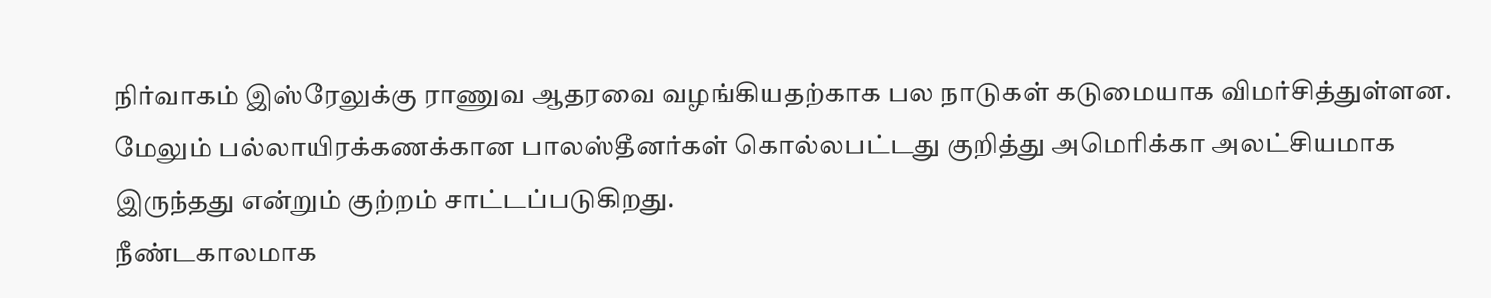நிர்வாகம் இஸ்ரேலுக்கு ராணுவ ஆதரவை வழங்கியதற்காக பல நாடுகள் கடுமையாக விமர்சித்துள்ளன. மேலும் பல்லாயிரக்கணக்கான பாலஸ்தீனர்கள் கொல்லபட்டது குறித்து அமெரிக்கா அலட்சியமாக இருந்தது என்றும் குற்றம் சாட்டப்படுகிறது.
நீண்டகாலமாக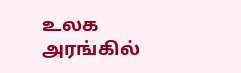உலக அரங்கில்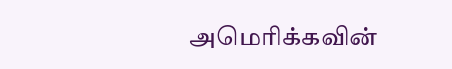அமெரிக்கவின்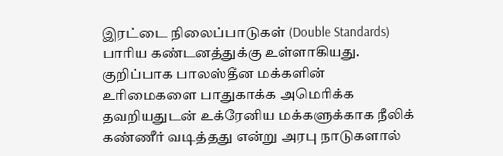இரட்டை நிலைப்பாடுகள் (Double Standards) பாரிய கண்டனத்துக்கு உள்ளாகியது. குறிப்பாக பாலஸ்தீன மக்களின் உரிமைகளை பாதுகாக்க அமெரிக்க தவறியதுடன் உக்ரேனிய மக்களுக்காக நீலிக் கண்ணீர் வடித்தது என்று அரபு நாடுகளால்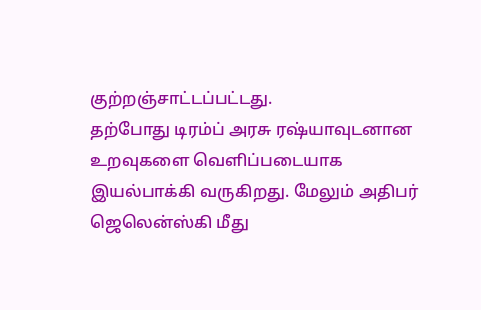குற்றஞ்சாட்டப்பட்டது.
தற்போது டிரம்ப் அரசு ரஷ்யாவுடனான உறவுகளை வெளிப்படையாக இயல்பாக்கி வருகிறது. மேலும் அதிபர் ஜெலென்ஸ்கி மீது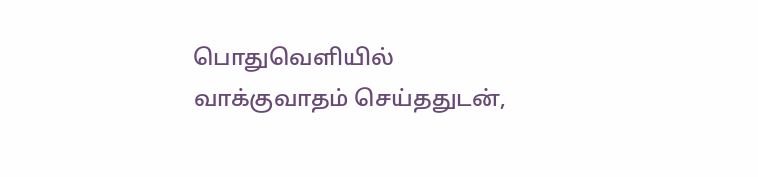பொதுவெளியில் வாக்குவாதம் செய்ததுடன்,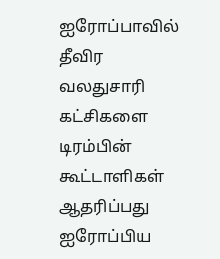ஐரோப்பாவில் தீவிர வலதுசாரி கட்சிகளை டிரம்பின் கூட்டாளிகள் ஆதரிப்பது ஐரோப்பிய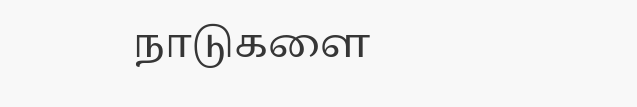நாடுகளை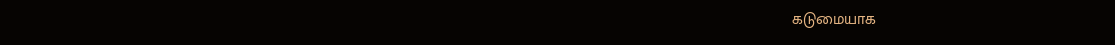கடுமையாக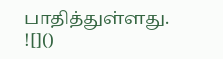பாதித்துள்ளது.
![]()